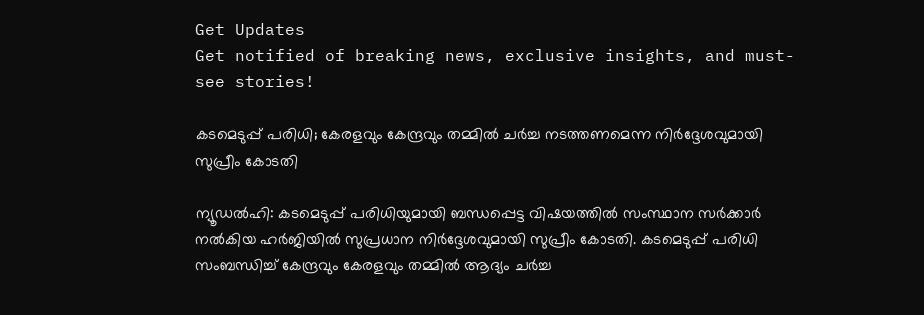Get Updates
Get notified of breaking news, exclusive insights, and must-see stories!

കടമെടുപ്പ് പരിധി; കേരളവും കേന്ദ്രവും തമ്മിൽ ചർച്ച നടത്തണമെന്ന നിർദ്ദേശവുമായി സുപ്രീം കോടതി

ന്യൂഡൽഹി: കടമെടുപ്പ് പരിധിയുമായി ബന്ധപ്പെട്ട വിഷയത്തിൽ സംസ്ഥാന സർക്കാർ നൽകിയ ഹർജിയിൽ സുപ്രധാന നിർദ്ദേശവുമായി സുപ്രീം കോടതി. കടമെടുപ്പ് പരിധി സംബന്ധിച്ച് കേന്ദ്രവും കേരളവും തമ്മിൽ ആദ്യം ചർച്ച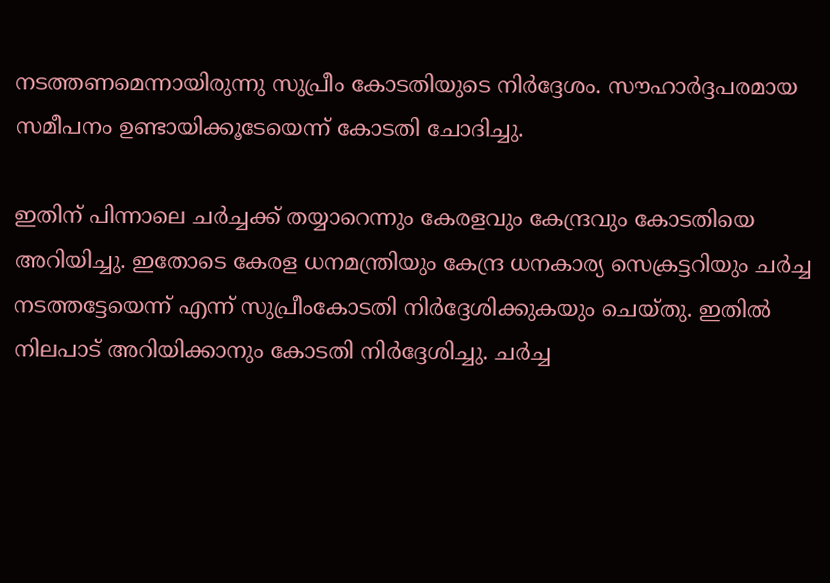നടത്തണമെന്നായിരുന്നു സുപ്രീം കോടതിയുടെ നിർദ്ദേശം. സൗഹാർദ്ദപരമായ സമീപനം ഉണ്ടായിക്കൂടേയെന്ന് കോടതി ചോദിച്ചു.

ഇതിന് പിന്നാലെ ചര്‍ച്ചക്ക് തയ്യാറെന്നും കേരളവും കേന്ദ്രവും കോടതിയെ അറിയിച്ചു. ഇതോടെ കേരള ധനമന്ത്രിയും കേന്ദ്ര ധനകാര്യ സെക്രട്ടറിയും ചര്‍ച്ച നടത്തട്ടേയെന്ന് എന്ന് സുപ്രീംകോടതി നിർദ്ദേശിക്കുകയും ചെയ്‌തു. ഇതിൽ നിലപാട് അറിയിക്കാനും കോടതി നിർദ്ദേശിച്ചു. ചർച്ച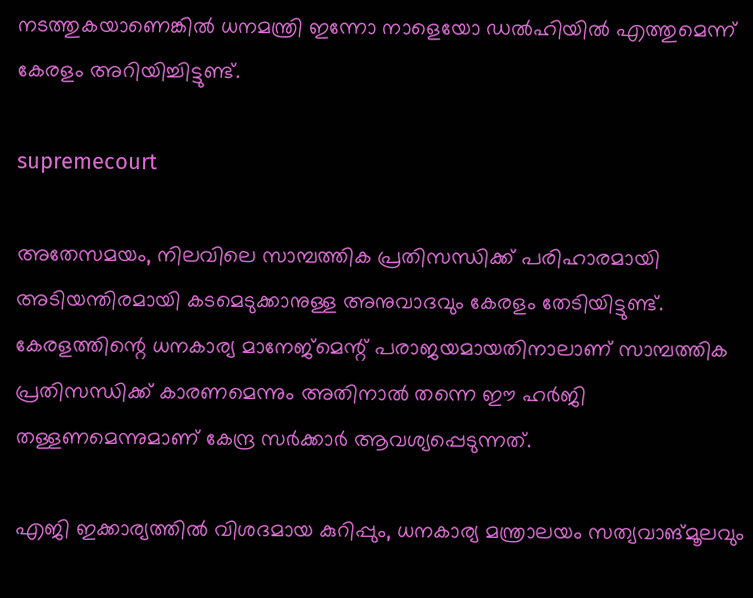നടത്തുകയാണെങ്കിൽ ധനമന്ത്രി ഇന്നോ നാളെയോ ഡൽഹിയിൽ എത്തുമെന്ന് കേരളം അറിയിച്ചിട്ടുണ്ട്.

supremecourt

അതേസമയം, നിലവിലെ സാമ്പത്തിക പ്രതിസന്ധിക്ക് പരിഹാരമായി അടിയന്തിരമായി കടമെടുക്കാനുള്ള അനുവാദവും കേരളം തേടിയിട്ടുണ്ട്. കേരളത്തിന്റെ ധനകാര്യ മാനേജ്മെന്റ് പരാജയമായതിനാലാണ് സാമ്പത്തിക പ്രതിസന്ധിക്ക് കാരണമെന്നും അതിനാൽ തന്നെ ഈ ഹർജി തള്ളണമെന്നുമാണ് കേന്ദ്ര സർക്കാർ ആവശ്യപ്പെടുന്നത്.

എജി ഇക്കാര്യത്തിൽ വിശദമായ കുറിപ്പും, ധനകാര്യ മന്ത്രാലയം സത്യവാങ്മൂലവും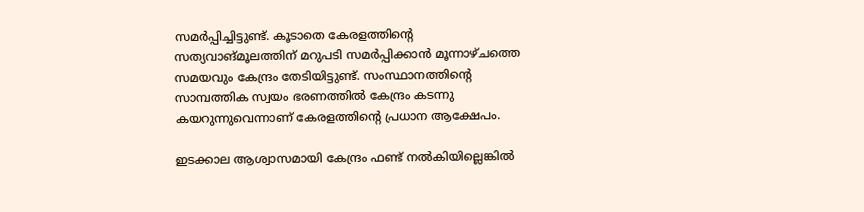സമർപ്പിച്ചിട്ടുണ്ട്. കൂടാതെ കേരളത്തിന്റെ സത്യവാങ്മൂലത്തിന് മറുപടി സമർപ്പിക്കാൻ മൂന്നാഴ്‌ചത്തെ സമയവും കേന്ദ്രം തേടിയിട്ടുണ്ട്. സംസ്ഥാനത്തിന്റെ സാമ്പത്തിക സ്വയം ഭരണത്തിൽ കേന്ദ്രം കടന്നു കയറുന്നുവെന്നാണ് കേരളത്തിന്റെ പ്രധാന ആക്ഷേപം.

ഇടക്കാല ആശ്വാസമായി കേന്ദ്രം ഫണ്ട് നല്‍കിയില്ലെങ്കില്‍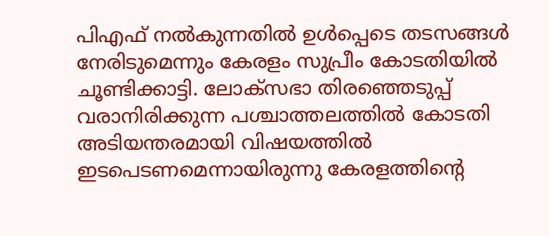പിഎഫ് നല്‍കുന്നതില്‍ ഉള്‍പ്പെടെ തടസങ്ങള്‍ നേരിടുമെന്നും കേരളം സുപ്രീം കോടതിയില്‍ ചൂണ്ടിക്കാട്ടി. ലോക്‌സഭാ തിരഞ്ഞെടുപ്പ് വരാനിരിക്കുന്ന പശ്ചാത്തലത്തില്‍ കോടതി അടിയന്തരമായി വിഷയത്തില്‍ ഇടപെടണമെന്നായിരുന്നു കേരളത്തിന്റെ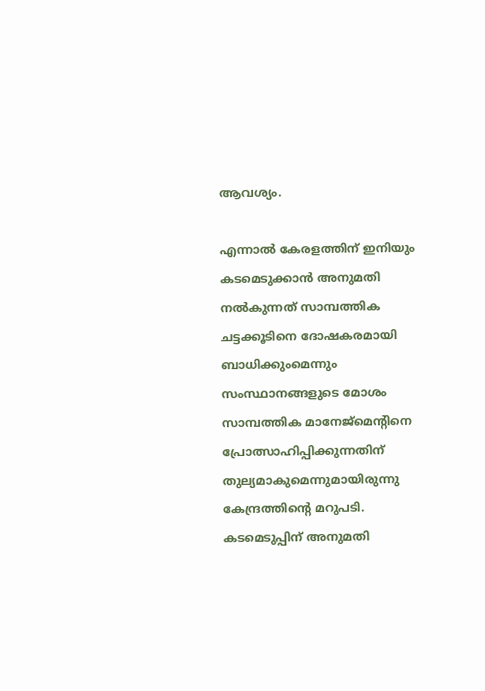ആവശ്യം.

എന്നാൽ കേരളത്തിന് ഇനിയും കടമെടുക്കാൻ അനുമതി നൽകുന്നത് സാമ്പത്തിക ചട്ടക്കൂടിനെ ദോഷകരമായി ബാധിക്കുംമെന്നും സംസ്ഥാനങ്ങളുടെ മോശം സാമ്പത്തിക മാനേജ്മെന്റിനെ പ്രോത്സാഹിപ്പിക്കുന്നതിന് തുല്യമാകുമെന്നുമായിരുന്നു കേന്ദ്രത്തിന്റെ മറുപടി. കടമെടുപ്പിന് അനുമതി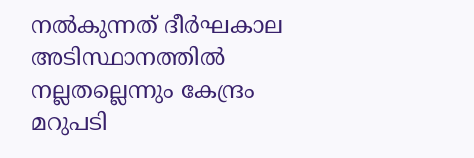നൽകുന്നത് ദീർഘകാല അടിസ്ഥാനത്തിൽ നല്ലതല്ലെന്നും കേന്ദ്രം മറുപടി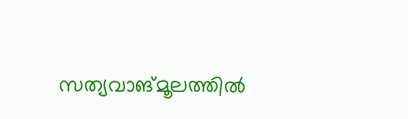സത്യവാങ്മൂലത്തിൽ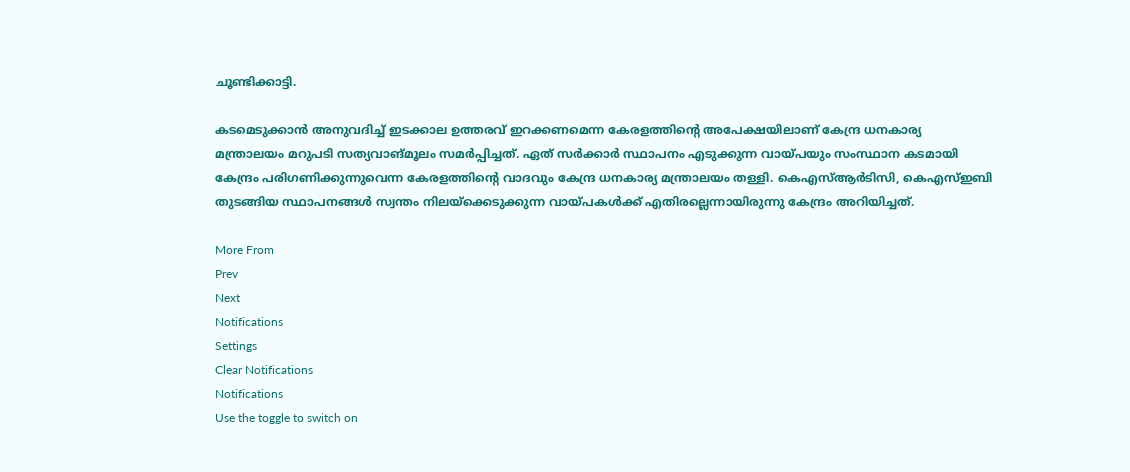ചൂണ്ടിക്കാട്ടി.

കടമെടുക്കാൻ അനുവദിച്ച് ഇടക്കാല ഉത്തരവ് ഇറക്കണമെന്ന കേരളത്തിന്റെ അപേക്ഷയിലാണ് കേന്ദ്ര ധനകാര്യ മന്ത്രാലയം മറുപടി സത്യവാങ്മൂലം സമർപ്പിച്ചത്. ഏത് സർക്കാർ സ്ഥാപനം എടുക്കുന്ന വായ്‌പയും സംസ്ഥാന കടമായി കേന്ദ്രം പരിഗണിക്കുന്നുവെന്ന കേരളത്തിന്റെ വാദവും കേന്ദ്ര ധനകാര്യ മന്ത്രാലയം തള്ളി. കെഎസ്‌ആർടിസി, കെഎസ്‌ഇബി തുടങ്ങിയ സ്ഥാപനങ്ങൾ സ്വന്തം നിലയ്‌ക്കെടുക്കുന്ന വായ്‌പകൾക്ക് എതിരല്ലെന്നായിരുന്നു കേന്ദ്രം അറിയിച്ചത്.

More From
Prev
Next
Notifications
Settings
Clear Notifications
Notifications
Use the toggle to switch on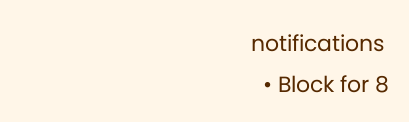notifications
  • Block for 8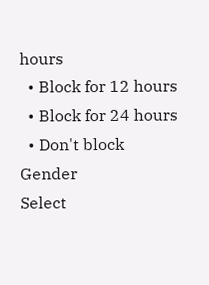hours
  • Block for 12 hours
  • Block for 24 hours
  • Don't block
Gender
Select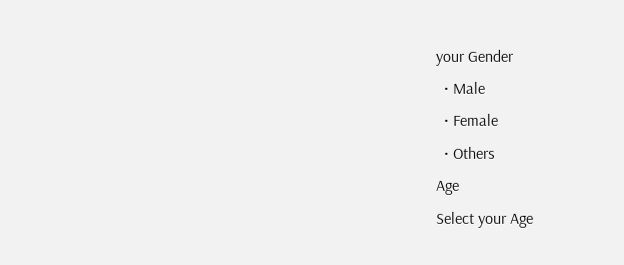your Gender
  • Male
  • Female
  • Others
Age
Select your Age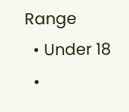Range
  • Under 18
  •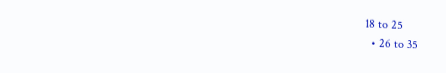18 to 25
  • 26 to 35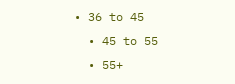• 36 to 45
  • 45 to 55
  • 55+